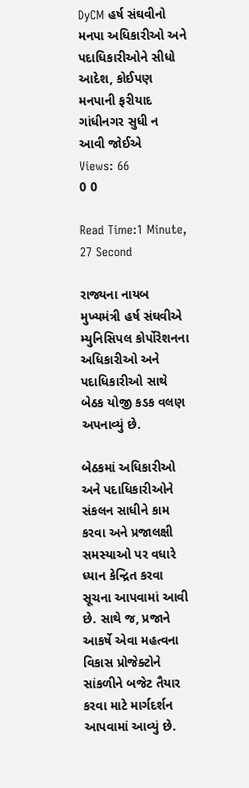DyCM હર્ષ સંઘવીનો મનપા અધિકારીઓ અને પદાધિકારીઓને સીધો આદેશ, કોઈપણ મનપાની ફરીયાદ ગાંધીનગર સુધી ન આવી જોઈએ
Views: 66
0 0

Read Time:1 Minute, 27 Second

રાજ્યના નાયબ મુખ્યમંત્રી હર્ષ સંઘવીએ મ્યુનિસિપલ કોર્પોરેશનના અધિકારીઓ અને પદાધિકારીઓ સાથે બેઠક યોજી કડક વલણ અપનાવ્યું છે.

બેઠકમાં અધિકારીઓ અને પદાધિકારીઓને સંકલન સાધીને કામ કરવા અને પ્રજાલક્ષી સમસ્યાઓ પર વધારે ધ્યાન કેન્દ્રિત કરવા સૂચના આપવામાં આવી છે. સાથે જ, પ્રજાને આકર્ષે એવા મહત્વના વિકાસ પ્રોજેક્ટોને સાંકળીને બજેટ તૈયાર કરવા માટે માર્ગદર્શન આપવામાં આવ્યું છે.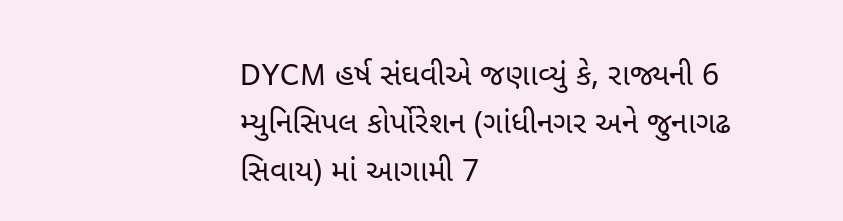DYCM હર્ષ સંઘવીએ જણાવ્યું કે, રાજ્યની 6 મ્યુનિસિપલ કોર્પોરેશન (ગાંધીનગર અને જુનાગઢ સિવાય) માં આગામી 7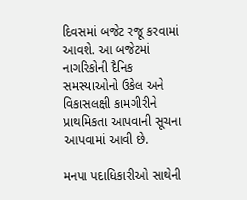દિવસમાં બજેટ રજૂ કરવામાં આવશે. આ બજેટમાં નાગરિકોની દૈનિક સમસ્યાઓનો ઉકેલ અને વિકાસલક્ષી કામગીરીને પ્રાથમિકતા આપવાની સૂચના આપવામાં આવી છે.

મનપા પદાધિકારીઓ સાથેની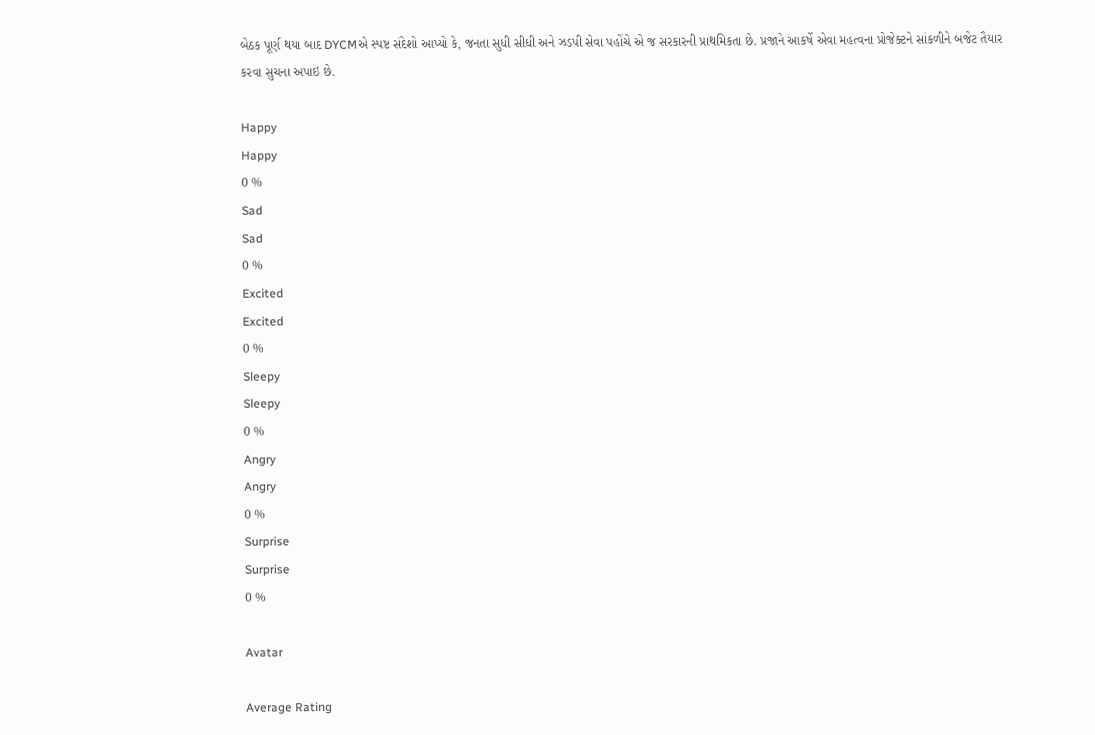બેઠક પૂર્ણ થયા બાદ DYCMએ સ્પષ્ટ સંદેશો આપ્યો કે, જનતા સુધી સીધી અને ઝડપી સેવા પહોંચે એ જ સરકારની પ્રાથમિકતા છે. પ્રજાને આકર્ષે એવા મહત્વના પ્રોજેક્ટને સાંકળીને બજેટ તૈયાર કરવા સુચના અપાઇ છે.

Happy
Happy
0 %
Sad
Sad
0 %
Excited
Excited
0 %
Sleepy
Sleepy
0 %
Angry
Angry
0 %
Surprise
Surprise
0 %

Avatar

Average Rating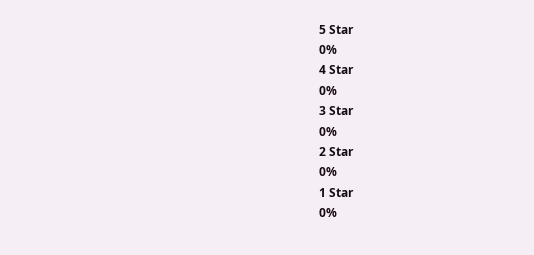5 Star
0%
4 Star
0%
3 Star
0%
2 Star
0%
1 Star
0%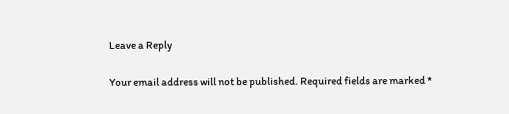Leave a Reply

Your email address will not be published. Required fields are marked *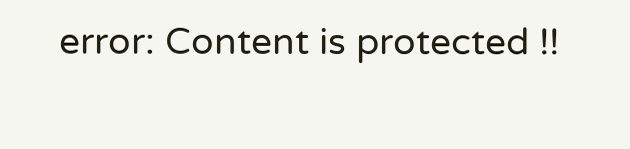error: Content is protected !!